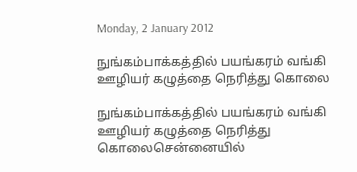Monday, 2 January 2012

நுங்கம்பாக்கத்தில் பயங்கரம் வங்கி ஊழியர் கழுத்தை நெரித்து கொலை

நுங்கம்பாக்கத்தில் பயங்கரம் வங்கி ஊழியர் கழுத்தை நெரித்து கொலைசென்னையில்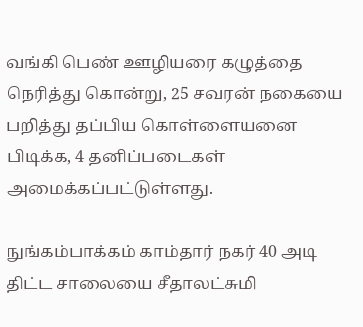வங்கி பெண் ஊழியரை கழுத்தை நெரித்து கொன்று, 25 சவரன் நகையை பறித்து தப்பிய கொள்ளையனை பிடிக்க, 4 தனிப்படைகள் அமைக்கப்பட்டுள்ளது.

நுங்கம்பாக்கம் காம்தார் நகர் 40 அடி திட்ட சாலையை சீதாலட்சுமி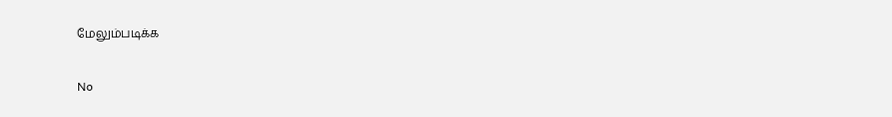மேலும்படிக்க

No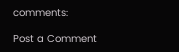comments:

Post a Comment